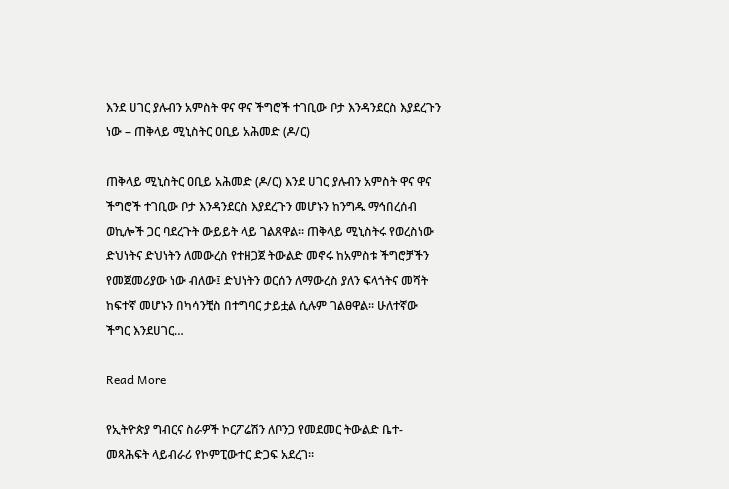እንደ ሀገር ያሉብን አምስት ዋና ዋና ችግሮች ተገቢው ቦታ እንዳንደርስ እያደረጉን ነው – ጠቅላይ ሚኒስትር ዐቢይ አሕመድ (ዶ/ር)

ጠቅላይ ሚኒስትር ዐቢይ አሕመድ (ዶ/ር) እንደ ሀገር ያሉብን አምስት ዋና ዋና ችግሮች ተገቢው ቦታ እንዳንደርስ እያደረጉን መሆኑን ከንግዱ ማኅበረሰብ ወኪሎች ጋር ባደረጉት ውይይት ላይ ገልጸዋል። ጠቅላይ ሚኒስትሩ የወረስነው ድህነትና ድህነትን ለመውረስ የተዘጋጀ ትውልድ መኖሩ ከአምስቱ ችግሮቻችን የመጀመሪያው ነው ብለው፤ ድህነትን ወርሰን ለማውረስ ያለን ፍላጎትና መሻት ከፍተኛ መሆኑን በካሳንቺስ በተግባር ታይቷል ሲሉም ገልፀዋል። ሁለተኛው ችግር እንደሀገር…

Read More

የኢትዮጵያ ግብርና ስራዎች ኮርፖሬሽን ለቦንጋ የመደመር ትውልድ ቤተ-መጻሕፍት ላይብራሪ የኮምፒውተር ድጋፍ አደረገ።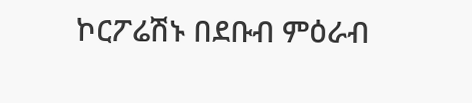ኮርፖሬሽኑ በደቡብ ምዕራብ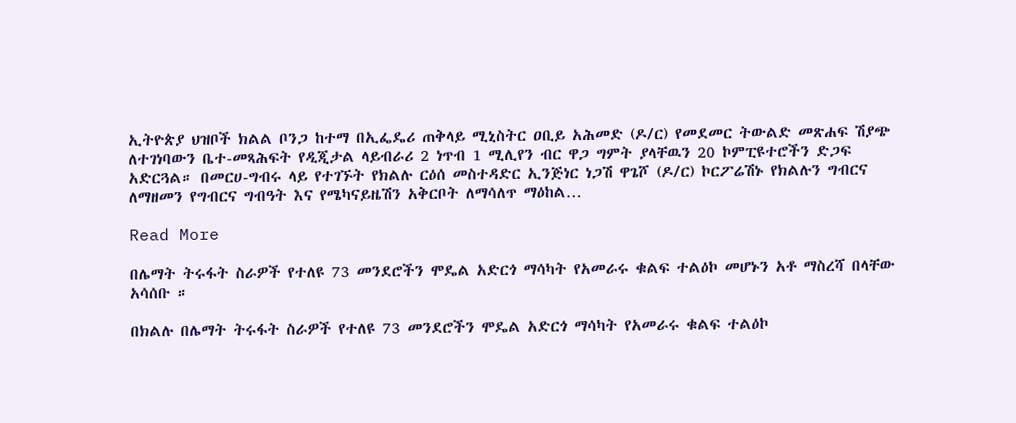ኢትዮጵያ ህዝቦች ክልል ቦንጋ ከተማ በኢፌዴሪ ጠቅላይ ሚኒስትር ዐቢይ አሕመድ (ዶ/ር) የመደመር ትውልድ መጽሐፍ ሽያጭ ለተገነባውን ቤተ-መጻሕፍት የዲጂታል ላይብራሪ 2 ነጥብ 1 ሚሊየን ብር ዋጋ ግምት ያላቸዉን 20 ኮምፒዩተሮችን ድጋፍ አድርጓል። በመርሀ-ግብሩ ላይ የተገኙት የክልሉ ርዕሰ መስተዳድር ኢንጅነር ነጋሽ ዋጌሾ (ዶ/ር) ኮርፖሬሽኑ የክልሉን ግብርና ለማዘመን የግብርና ግብዓት እና የሜካናይዜሽን አቅርቦት ለማሳለጥ ማዕከል…

Read More

በሌማት ትሩፋት ስራዎች የተለዩ 73 መንደሮችን ሞዴል አድርጎ ማሳካት የአመራሩ ቁልፍ ተልዕኮ መሆኑን አቶ ማስረሻ በላቸው አሳሰቡ ።

በክልሉ በሌማት ትሩፋት ስራዎች የተለዩ 73 መንደሮችን ሞዴል አድርጎ ማሳካት የአመራሩ ቁልፍ ተልዕኮ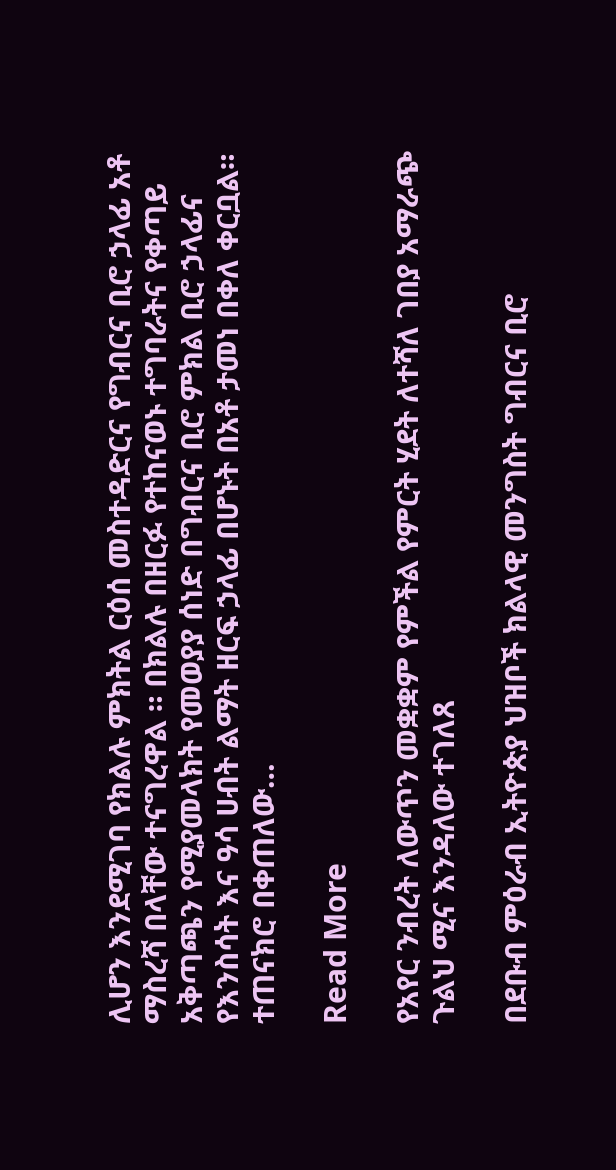ሊሆን እንደሚገባ የክልሉ ምክትል ርዕሰ መስተዳድርና የግብርና ቢሮ ኃላፊ አቶ ማስረሻ በላቸው ተናግረዋል ። በክልሉ በዘርፉ የተከናወኑ ተግባራትና የቀጣይ አቅጣጫን የሚያመላክት የመወያያ ሰነድ በግብርና ቢሮ ምክል ቢሮ ኃላፊና የእንስሳት እና ዓሳ ሀብት ልማት ዘርፍ ኃላፊ በሆኑት በአቶ ታመነ በቀለ ቀርቧል። ተጠናክሮ በቀጠለው…

Read More

የአየር ንብረት ለውጥን መቋቋም የምችል የምርት ሂደት ለተሻለ ገበያ አማራጭ ጉልህ ሚና እንዳለው ተገለጸ

በደቡብ ምዕራብ ኢትዮጵያ ህዝቦች ክልላዊ መንግስት ግብርና ቢሮ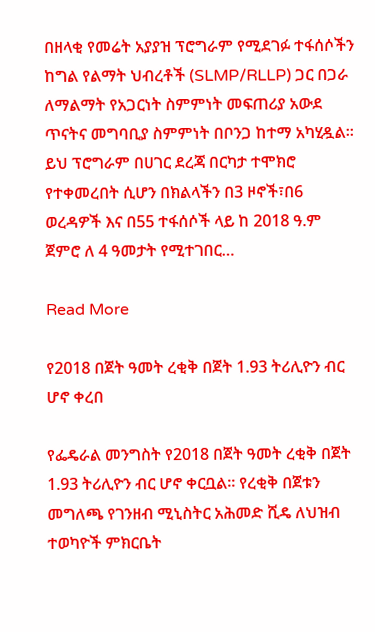በዘላቂ የመሬት አያያዝ ፕሮግራም የሚደገፉ ተፋሰሶችን ከግል የልማት ህብረቶች (SLMP/RLLP) ጋር በጋራ ለማልማት የአጋርነት ስምምነት መፍጠሪያ አውደ ጥናትና መግባቢያ ስምምነት በቦንጋ ከተማ አካሂዷል። ይህ ፕሮግራም በሀገር ደረጃ በርካታ ተሞክሮ የተቀመረበት ሲሆን በክልላችን በ3 ዞኖች፣በ6 ወረዳዎች እና በ55 ተፋሰሶች ላይ ከ 2018 ዓ.ም ጀምሮ ለ 4 ዓመታት የሚተገበር…

Read More

የ2018 በጀት ዓመት ረቂቅ በጀት 1.93 ትሪሊዮን ብር ሆኖ ቀረበ

የፌዴራል መንግስት የ2018 በጀት ዓመት ረቂቅ በጀት 1.93 ትሪሊዮን ብር ሆኖ ቀርቧል፡፡ የረቂቅ በጀቱን መግለጫ የገንዘብ ሚኒስትር አሕመድ ሺዴ ለህዝብ ተወካዮች ምክርቤት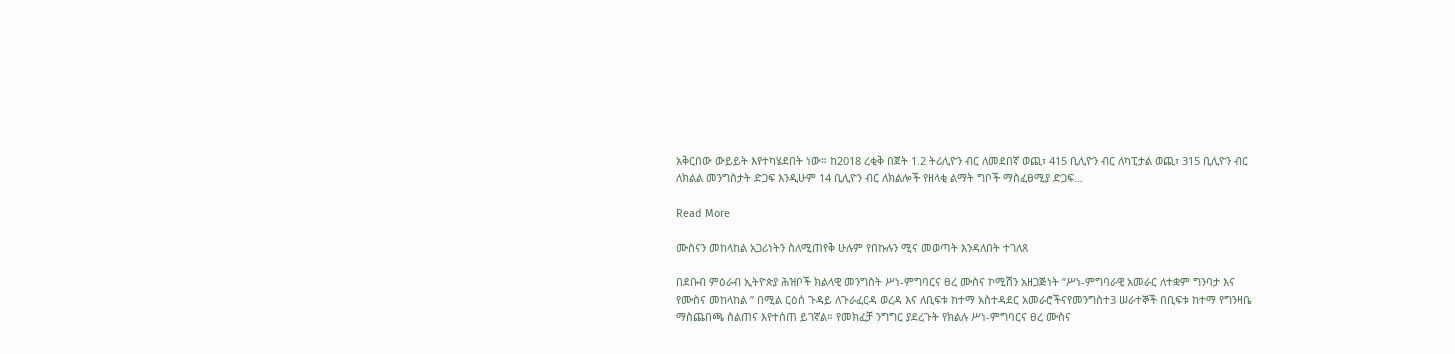አቅርበው ውይይት እየተካሄደበት ነው። ከ2018 ረቂቅ በጀት 1.2 ትሪሊዮን ብር ለመደበኛ ወጪ፣ 415 ቢሊዮን ብር ለካፒታል ወጪ፣ 315 ቢሊዮን ብር ለክልል መንግስታት ድጋፍ እንዲሁም 14 ቢሊዮን ብር ለክልሎች የዘላቂ ልማት ግቦች ማስፈፀሚያ ድጋፍ…

Read More

ሙስናን መከላከል አጋሪነትን ስለሚጠየቅ ሁሉም የበኩሉን ሚና መወጣት እንዳለበት ተገለጸ

በደቡብ ምዕራብ ኢትዮጵያ ሕዝቦች ክልላዊ መንግስት ሥነ-ምግባርና ፀረ ሙስና ኮሚሽን አዘጋጅነት ”ሥነ-ምግባራዊ አመራር ለተቋም ግንባታ እና የሙስና መከላከል ” በሚል ርዕሰ ጉዳይ ለጉራፈርዳ ወረዳ እና ለቢፍቱ ከተማ አስተዳደር አመራሮችናየመንግስተ3 ሠራተኞች በቢፍቱ ከተማ የግንዛቤ ማስጨበጫ ስልጠና እየተሰጠ ይገኛል። የመክፈቻ ንግግር ያደረጉት የክልሉ ሥነ-ምግባርና ፀረ ሙስና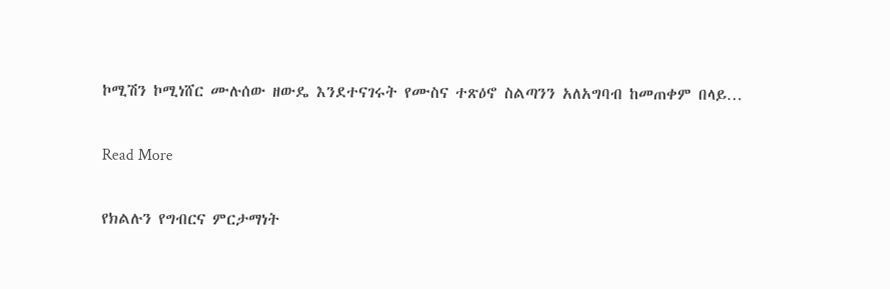ኮሚሽን ኮሚነሸር ሙሉሰው ዘውዴ እንደተናገሩት የሙስና ተጽዕኖ ስልጣንን አለአግባብ ከመጠቀም በላይ…

Read More

የክልሉን የግብርና ምርታማነት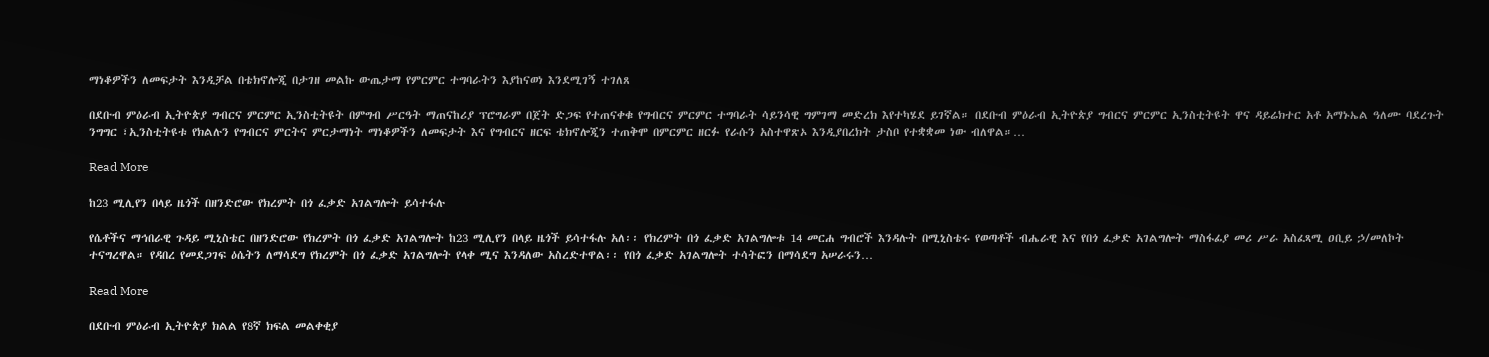ማነቆዎችን ለመፍታት እንዲቻል በቴክኖሎጂ በታገዘ መልኩ ውጤታማ የምርምር ተግባራትን እያከናወነ እንደሚገኝ ተገለጸ

በደቡብ ምዕራብ ኢትዮጵያ ግብርና ምርምር ኢንስቲትዩት በምግብ ሥርዓት ማጠናከሪያ ፕሮግራም በጀት ድጋፍ የተጠናቀቁ የግብርና ምርምር ተግባራት ሳይንሳዊ ግምገማ መድረክ እየተካሄደ ይገኛል። በደቡብ ምዕራብ ኢትዮጵያ ግብርና ምርምር ኢንስቲትዩት ዋና ዳይሬክተር አቶ አማኑኤል ዓለሙ ባደረጉት ንግግር ፣ኢንስቲትዩቱ የክልሉን የግብርና ምርትና ምርታማነት ማነቆዎችን ለመፍታት እና የግብርና ዘርፍ ቴክኖሎጂን ተጠቅሞ በምርምር ዘርፉ የራሱን አስተዋጽኦ እንዲያበረክት ታስቦ የተቋቋመ ነው ብለዋል።…

Read More

ከ23 ሚሊየን በላይ ዜጎች በዘንድሮው የክረምት በጎ ፈቃድ አገልግሎት ይሳተፋሉ

የሴቶችና ማኅበራዊ ጉዳይ ሚኒስቴር በዘንድሮው የክረምት በጎ ፈቃድ አገልግሎት ከ23 ሚሊየን በላይ ዜጎች ይሳተፋሉ አለ፡፡ የክረምት በጎ ፈቃድ አገልግሎቱ 14 መርሐ ግብሮች እንዳሉት በሚኒስቴሩ የወጣቶች ብሔራዊ እና የበጎ ፈቃድ አገልግሎት ማስፋፊያ መሪ ሥራ አስፈጻሚ ዐቢይ ኃ/መለኮት ተናግረዋል። የዳበረ የመደጋገፍ ዕሴትን ለማሳደግ የክረምት በጎ ፈቃድ አገልግሎት የላቀ ሚና እንዳለው አስረድተዋል፡፡ የበጎ ፈቃድ አገልግሎት ተሳትፎን በማሳደግ አሠራሩን…

Read More

በደቡብ ምዕራብ ኢትዮጵያ ክልል የ8ኛ ክፍል መልቀቂያ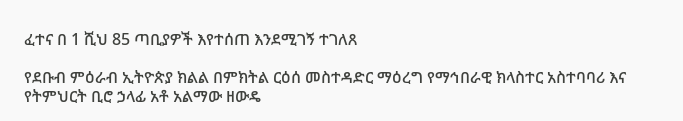ፈተና በ 1 ሺህ 85 ጣቢያዎች እየተሰጠ እንደሚገኝ ተገለጸ

የደቡብ ምዕራብ ኢትዮጵያ ክልል በምክትል ርዕሰ መስተዳድር ማዕረግ የማኅበራዊ ክላስተር አስተባባሪ እና የትምህርት ቢሮ ኃላፊ አቶ አልማው ዘውዴ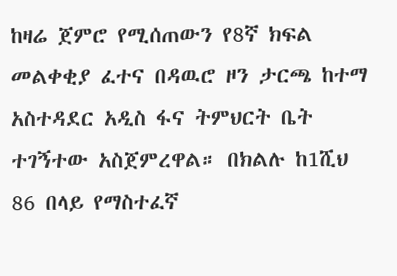ከዛሬ ጀምሮ የሚሰጠውን የ8ኛ ክፍል መልቀቂያ ፈተና በዳዉሮ ዞን ታርጫ ከተማ አስተዳደር አዲስ ፋና ትምህርት ቤት ተገኝተው አስጀምረዋል። በክልሉ ከ1ሺህ 86 በላይ የማስተፈኛ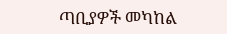ጣቢያዎች መካከል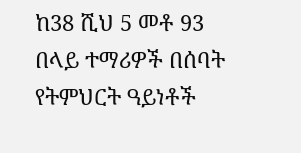ከ38 ሺህ 5 መቶ 93 በላይ ተማሪዎች በሰባት የትምህርት ዓይነቶች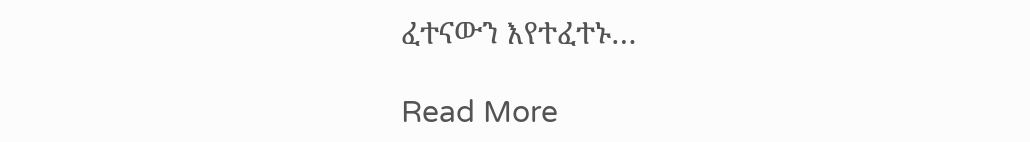ፈተናውን እየተፈተኑ…

Read More